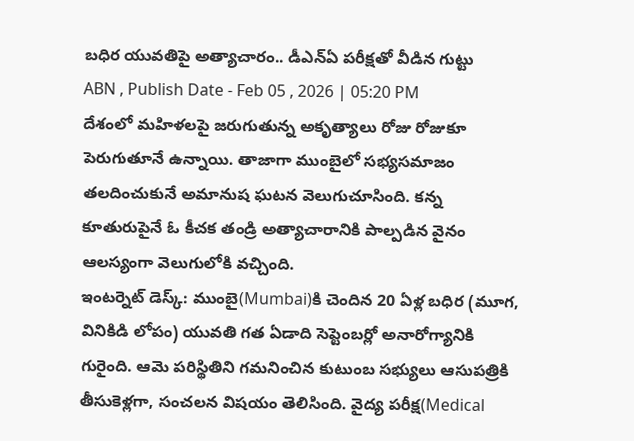బధిర యువతిపై అత్యాచారం.. డీఎన్ఏ పరీక్షతో వీడిన గుట్టు
ABN , Publish Date - Feb 05 , 2026 | 05:20 PM
దేశంలో మహిళలపై జరుగుతున్న అకృత్యాలు రోజు రోజుకూ పెరుగుతూనే ఉన్నాయి. తాజాగా ముంబైలో సభ్యసమాజం తలదించుకునే అమానుష ఘటన వెలుగుచూసింది. కన్న కూతురుపైనే ఓ కీచక తండ్రి అత్యాచారానికి పాల్పడిన వైనం ఆలస్యంగా వెలుగులోకి వచ్చింది.
ఇంటర్నెట్ డెస్క్: ముంబై(Mumbai)కి చెందిన 20 ఏళ్ల బధిర (మూగ, వినికిడి లోపం) యువతి గత ఏడాది సెప్టెంబర్లో అనారోగ్యానికి గురైంది. ఆమె పరిస్థితిని గమనించిన కుటుంబ సభ్యులు ఆసుపత్రికి తీసుకెళ్లగా, సంచలన విషయం తెలిసింది. వైద్య పరీక్ష(Medical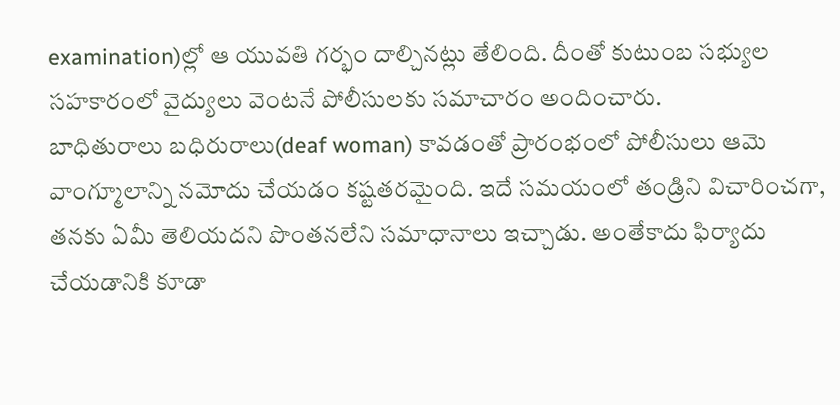examination)ల్లో ఆ యువతి గర్భం దాల్చినట్లు తేలింది. దీంతో కుటుంబ సభ్యుల సహకారంలో వైద్యులు వెంటనే పోలీసులకు సమాచారం అందించారు.
బాధితురాలు బధిరురాలు(deaf woman) కావడంతో ప్రారంభంలో పోలీసులు ఆమె వాంగ్మూలాన్ని నమోదు చేయడం కష్టతరమైంది. ఇదే సమయంలో తండ్రిని విచారించగా, తనకు ఏమీ తెలియదని పొంతనలేని సమాధానాలు ఇచ్చాడు. అంతేకాదు ఫిర్యాదు చేయడానికి కూడా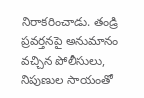నిరాకరించాడు. తండ్రి ప్రవర్తనపై అనుమానం వచ్చిన పోలీసులు, నిపుణుల సాయంతో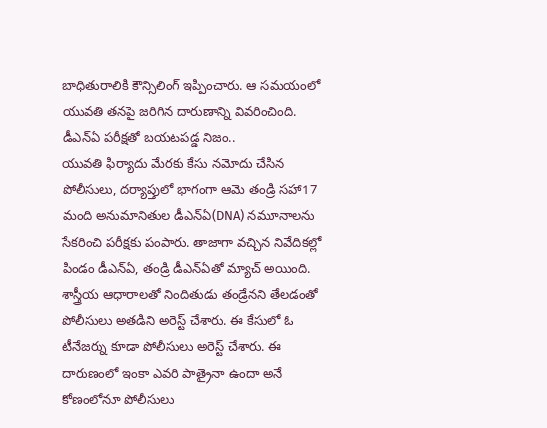బాధితురాలికి కౌన్సిలింగ్ ఇప్పించారు. ఆ సమయంలో యువతి తనపై జరిగిన దారుణాన్ని వివరించింది.
డీఎన్ఏ పరీక్షతో బయటపడ్డ నిజం..
యువతి ఫిర్యాదు మేరకు కేసు నమోదు చేసిన పోలీసులు, దర్యాప్తులో భాగంగా ఆమె తండ్రి సహా17 మంది అనుమానితుల డీఎన్ఏ(DNA) నమూనాలను సేకరించి పరీక్షకు పంపారు. తాజాగా వచ్చిన నివేదికల్లో పిండం డీఎన్ఏ, తండ్రి డీఎన్ఏతో మ్యాచ్ అయింది. శాస్త్రీయ ఆధారాలతో నిందితుడు తండ్రేనని తేలడంతో పోలీసులు అతడిని అరెస్ట్ చేశారు. ఈ కేసులో ఓ టీనేజర్ను కూడా పోలీసులు అరెస్ట్ చేశారు. ఈ దారుణంలో ఇంకా ఎవరి పాత్రైనా ఉందా అనే కోణంలోనూ పోలీసులు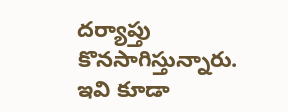దర్యాప్తు కొనసాగిస్తున్నారు.
ఇవి కూడా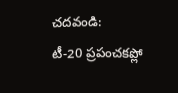చదవండి:
టీ-20 ప్రపంచకప్లో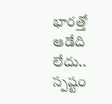భారత్తో ఆడేది లేదు.. స్పష్టం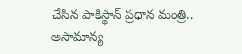చేసిన పాకిస్థాన్ ప్రధాన మంత్రి..
అసామాన్య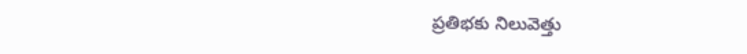ప్రతిభకు నిలువెత్తు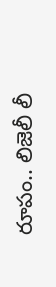రూపం.. లిజెలీ లీ